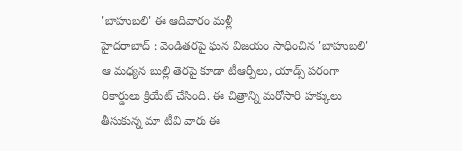'బాహుబలి' ఈ ఆదివారం మళ్లీ
హైదరాబాద్ : వెండితరపై ఘన విజయం సాధించిన 'బాహుబలి' ఆ మధ్యన బుల్లి తెరపై కూడా టీఆర్పీలు, యాడ్స్ పరంగా రికార్డులు క్రియేట్ చేసింది. ఈ చిత్రాన్ని మరోసారి హక్కులు తీసుకున్న మా టీవి వారు ఈ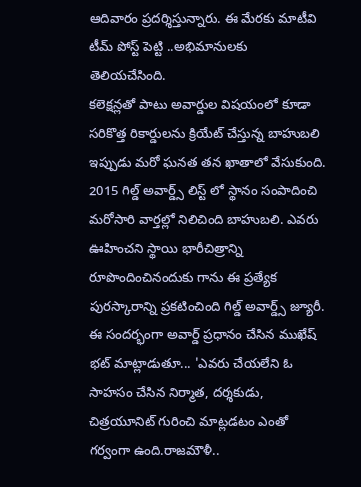ఆదివారం ప్రదర్శిస్తున్నారు. ఈ మేరకు మాటీవి టీమ్ పోస్ట్ పెట్టి ..అభిమానులకు తెలియచేసింది.
కలెక్షన్లతో పాటు అవార్డుల విషయంలో కూడా సరికొత్త రికార్డులను క్రియేట్ చేస్తున్న బాహుబలి ఇప్పుడు మరో ఘనత తన ఖాతాలో వేసుకుంది. 2015 గిల్డ్ అవార్డ్స్ లిస్ట్ లో స్థానం సంపాదించి మరోసారి వార్తల్లో నిలిచింది బాహుబలి. ఎవరు ఊహించని స్థాయి భారీచిత్రాన్ని రూపొందించినందుకు గాను ఈ ప్రత్యేక పురస్కారాన్ని ప్రకటించింది గిల్డ్ అవార్డ్స్ జ్యూరీ.
ఈ సందర్భంగా అవార్డ్ ప్రధానం చేసిన ముఖేష్ భట్ మాట్లాడుతూ... 'ఎవరు చేయలేని ఓ సాహసం చేసిన నిర్మాత, దర్శకుడు, చిత్రయూనిట్ గురించి మాట్లడటం ఎంతో గర్వంగా ఉంది.రాజమౌళీ..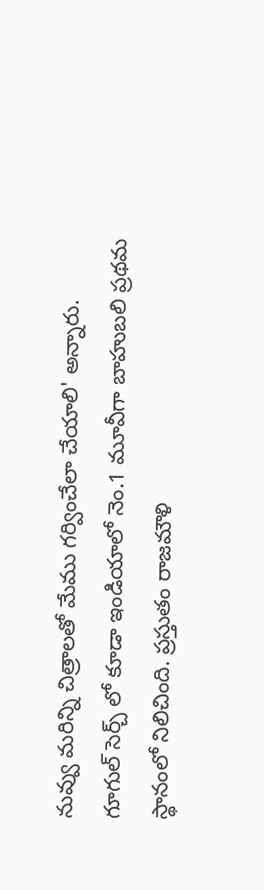నువ్వు మరిన్ని చిత్రాలతో మేము గర్వించేలా చేయాలి' అన్నారు.
గూగుల్ సెర్చ్ లో కూడా ఇండియాలో నెం.1 మూవీగా బాహుబలి ప్రథమ స్థానంలో నిలిచింది. ప్రస్తుతం రాజమౌళి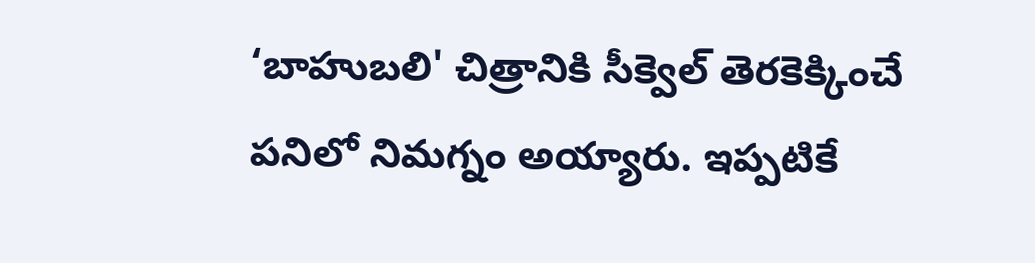‘బాహుబలి' చిత్రానికి సీక్వెల్ తెరకెక్కించే పనిలో నిమగ్నం అయ్యారు. ఇప్పటికే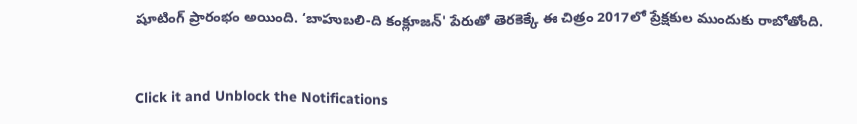షూటింగ్ ప్రారంభం అయింది. ‘బాహుబలి-ది కంక్లూజన్' పేరుతో తెరకెక్కే ఈ చిత్రం 2017లో ప్రేక్షకుల ముందుకు రాబోతోంది.


Click it and Unblock the Notifications